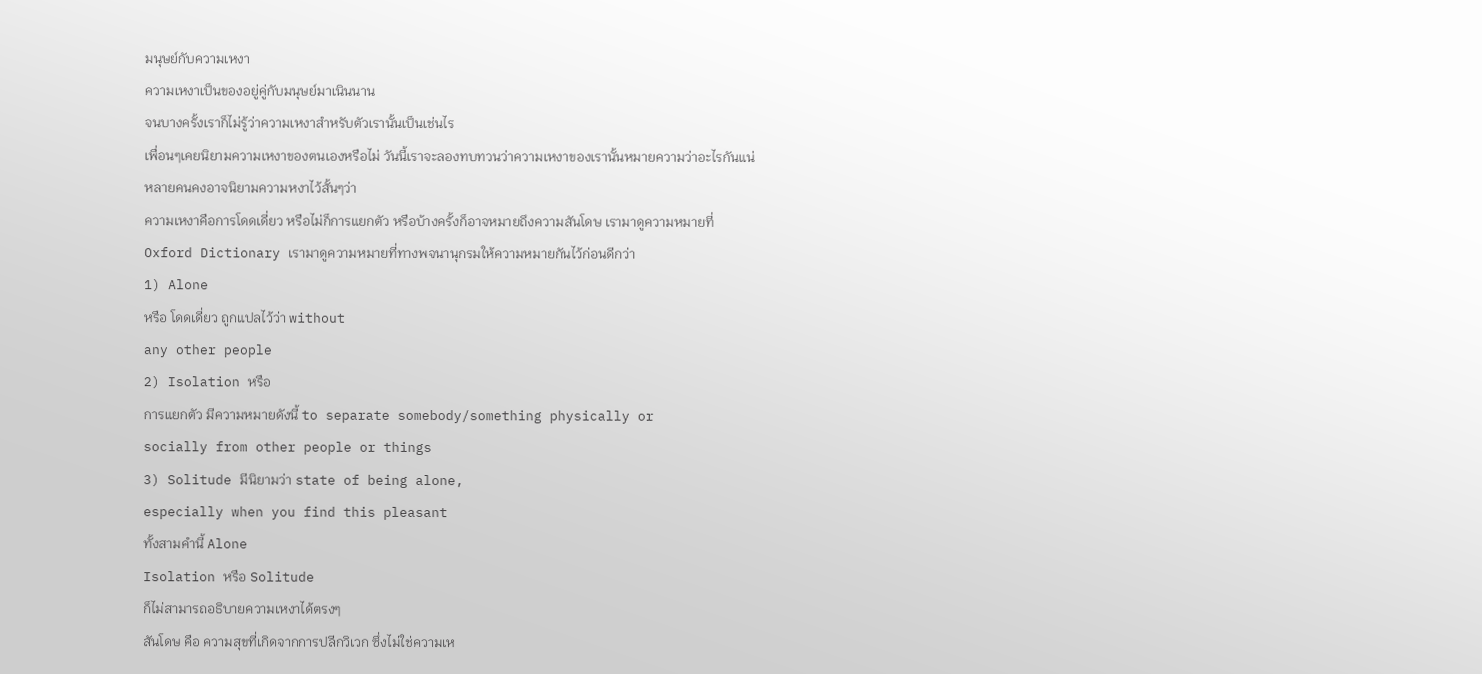มนุษย์กับความเหงา
ความเหงาเป็นของอยู่คู่กับมนุษย์มาเนินนาน
จนบางครั้งเราก็ไม่รู้ว่าความเหงาสำหรับตัวเรานั้นเป็นเช่นไร
เพื่อนๆเคยนิยามความเหงาของตนเองหรือไม่ วันนี้เราจะลองทบทวนว่าความเหงาของเรานั้นหมายความว่าอะไรกันแน่
หลายคนคงอาจนิยามความหงาไว้สั้นๆว่า
ความเหงาคือการโดดเดี่ยว หรือไม่ก็การแยกตัว หรือบ้างครั้งก็อาจหมายถึงความสันโดษ เรามาดูความหมายที่
Oxford Dictionary เรามาดูความหมายที่ทางพจนานุกรมให้ความหมายกันไว้ก่อนดีกว่า
1) Alone
หรือ โดดเดี่ยว ถูกแปลไว้ว่า without
any other people
2) Isolation หรือ
การแยกตัว มีความหมายดังนี้ to separate somebody/something physically or
socially from other people or things
3) Solitude มีนิยามว่า state of being alone,
especially when you find this pleasant
ทั้งสามคำนี้ Alone
Isolation หรือ Solitude
ก็ไม่สามารถอธิบายความเหงาได้ตรงๆ
สันโดษ คือ ความสุขที่เกิดจากการปลีกวิเวก ซึ่งไม่ใช่ความเห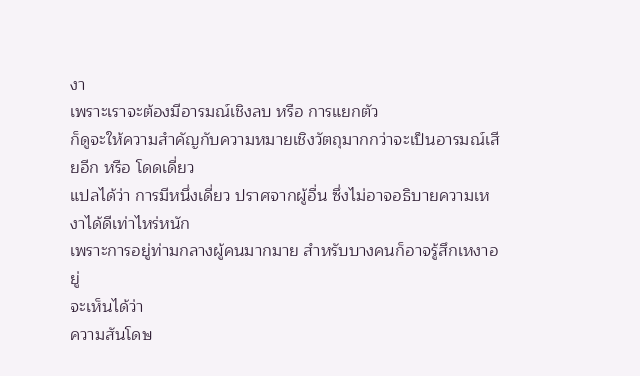งา
เพราะเราจะต้องมีอารมณ์เชิงลบ หรือ การแยกตัว
ก็ดูจะให้ความสำคัญกับความหมายเชิงวัตถุมากกว่าจะเป็นอารมณ์เสียอีก หรือ โดดเดี่ยว
แปลได้ว่า การมีหนึ่งเดี่ยว ปราศจากผู้อื่น ซึ่งไม่อาจอธิบายความเหงาได้ดีเท่าไหร่หนัก
เพราะการอยู่ท่ามกลางผู้คนมากมาย สำหรับบางคนก็อาจรู้สึกเหงาอยู่
จะเห็นได้ว่า
ความสันโดษ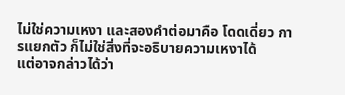ไม่ใช่ความเหงา และสองคำต่อมาคือ โดดเดี่ยว การแยกตัว ก็ไม่ใช่สิ่งที่จะอธิบายความเหงาได้
แต่อาจกล่าวได้ว่า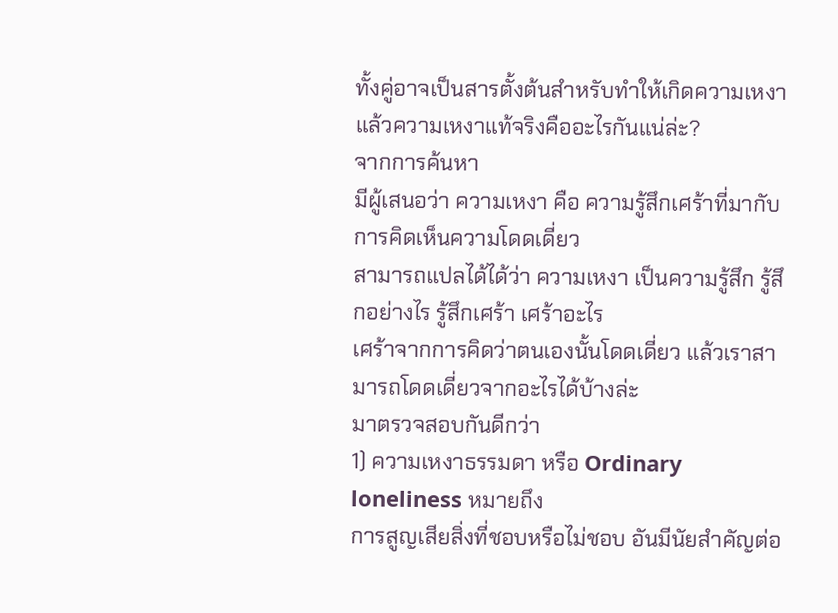ทั้งคู่อาจเป็นสารตั้งต้นสำหรับทำให้เกิดความเหงา
แล้วความเหงาแท้จริงคืออะไรกันแน่ล่ะ?
จากการค้นหา
มีผู้เสนอว่า ความเหงา คือ ความรู้สึกเศร้าที่มากับการคิดเห็นความโดดเดี่ยว
สามารถแปลได้ได้ว่า ความเหงา เป็นความรู้สึก รู้สึกอย่างไร รู้สึกเศร้า เศร้าอะไร
เศร้าจากการคิดว่าตนเองนั้นโดดเดี่ยว แล้วเราสามารถโดดเดี่ยวจากอะไรได้บ้างล่ะ
มาตรวจสอบกันดีกว่า
1) ความเหงาธรรมดา หรือ Ordinary loneliness หมายถึง
การสูญเสียสิ่งที่ชอบหรือไม่ชอบ อันมีนัยสำคัญต่อ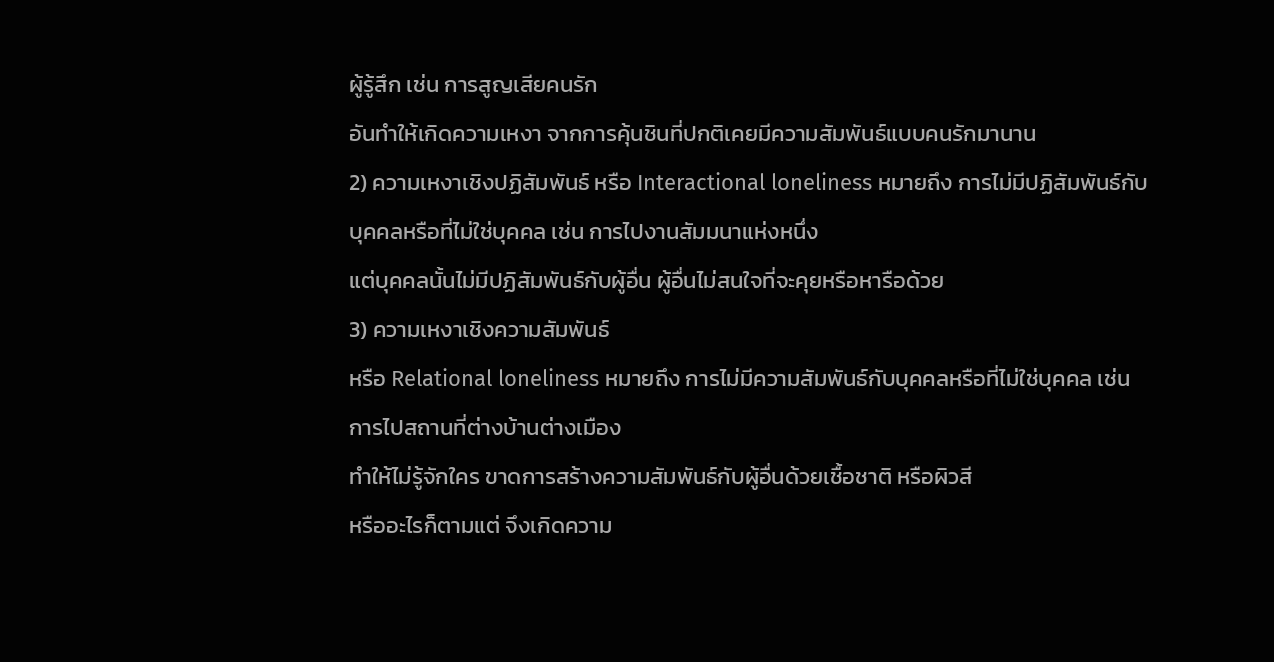ผู้รู้สึก เช่น การสูญเสียคนรัก
อันทำให้เกิดความเหงา จากการคุ้นชินที่ปกติเคยมีความสัมพันธ์แบบคนรักมานาน
2) ความเหงาเชิงปฏิสัมพันธ์ หรือ Interactional loneliness หมายถึง การไม่มีปฏิสัมพันธ์กับบุคคลหรือที่ไม่ใช่บุคคล เช่น การไปงานสัมมนาแห่งหนึ่ง
แต่บุคคลนั้นไม่มีปฏิสัมพันธ์กับผู้อื่น ผู้อื่นไม่สนใจที่จะคุยหรือหารือด้วย
3) ความเหงาเชิงความสัมพันธ์
หรือ Relational loneliness หมายถึง การไม่มีความสัมพันธ์กับบุคคลหรือที่ไม่ใช่บุคคล เช่น การไปสถานที่ต่างบ้านต่างเมือง
ทำให้ไม่รู้จักใคร ขาดการสร้างความสัมพันธ์กับผู้อื่นด้วยเชื้อชาติ หรือผิวสี
หรืออะไรก็ตามแต่ จึงเกิดความ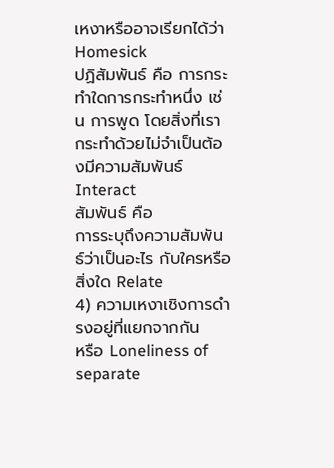เหงาหรืออาจเรียกได้ว่า Homesick
ปฏิสัมพันธ์ คือ การกระทำใดการกระทำหนึ่ง เช่น การพูด โดยสิ่งที่เรากระทำด้วยไม่จำเป็นต้องมีความสัมพันธ์ Interact
สัมพันธ์ คือ
การระบุถึงความสัมพันธ์ว่าเป็นอะไร กับใครหรือสิ่งใด Relate
4) ความเหงาเชิงการดำรงอยู่ที่แยกจากกัน
หรือ Loneliness of separate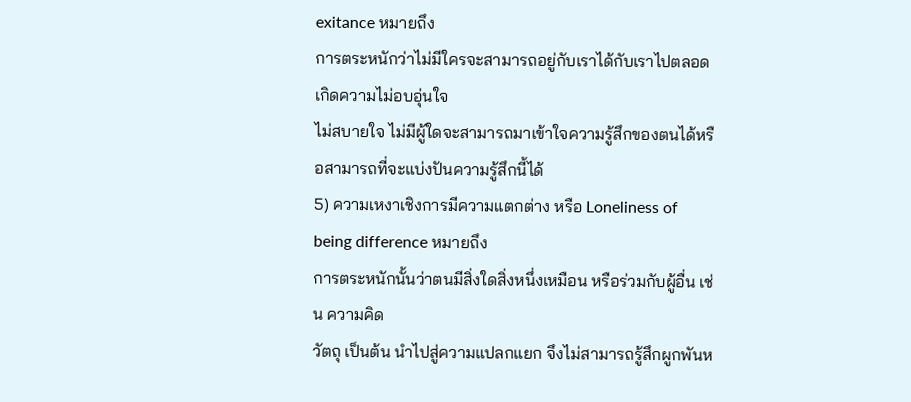exitance หมายถึง
การตระหนักว่าไม่มีใครจะสามารถอยู่กับเราได้กับเราไปตลอด เกิดความไม่อบอุ่นใจ
ไม่สบายใจ ไม่มีผู้ใดจะสามารถมาเข้าใจความรู้สึกของตนได้หรือสามารถที่จะแบ่งปันความรู้สึกนี้ได้
5) ความเหงาเชิงการมีความแตกต่าง หรือ Loneliness of being difference หมายถึง
การตระหนักนั้นว่าตนมีสิ่งใดสิ่งหนึ่งเหมือน หรือร่วมกับผู้อื่น เช่น ความคิด
วัตถุ เป็นต้น นำไปสู่ความแปลกแยก จึงไม่สามารถรู้สึกผูกพันห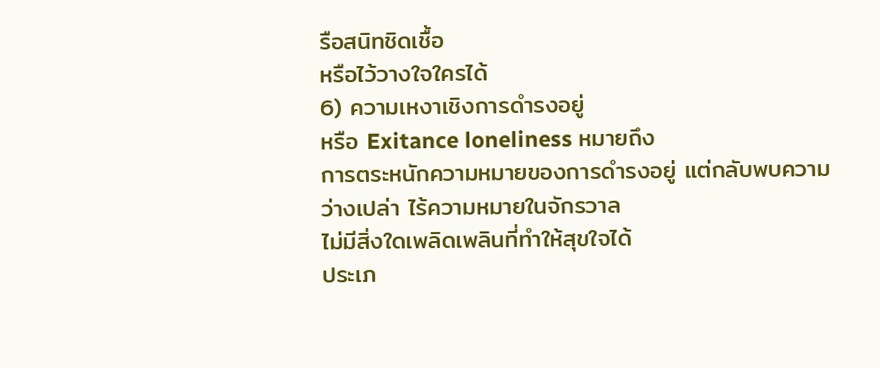รือสนิทชิดเชื้อ
หรือไว้วางใจใครได้
6) ความเหงาเชิงการดำรงอยู่
หรือ Exitance loneliness หมายถึง
การตระหนักความหมายของการดำรงอยู่ แต่กลับพบความว่างเปล่า ไร้ความหมายในจักรวาล
ไม่มีสิ่งใดเพลิดเพลินที่ทำให้สุขใจได้
ประเภ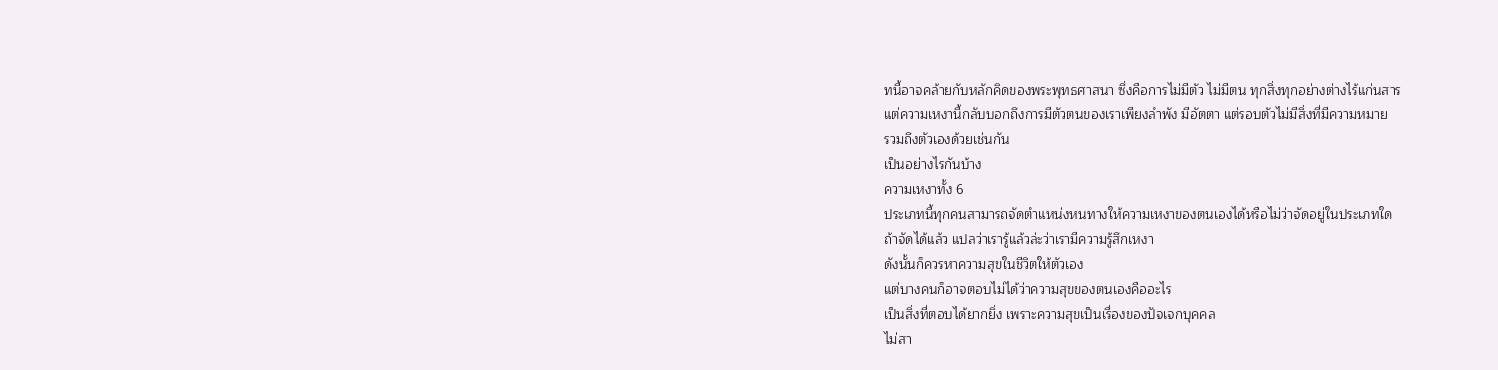ทนี้อาจคล้ายกับหลักคิดของพระพุทธศาสนา ซึ่งคือการไม่มีตัว ไม่มีตน ทุกสิ่งทุกอย่างต่างไร้แก่นสาร
แต่ความเหงานี้กลับบอกถึงการมีตัวตนของเราเพียงลำพัง มีอัตตา แต่รอบตัวไม่มีสิ่งที่มีความหมาย
รวมถึงตัวเองด้วยเช่นกัน
เป็นอย่างไรกันบ้าง
ความเหงาทั้ง 6
ประเภทนี้ทุกคนสามารถจัดตำแหน่งหนทางให้ความเหงาของตนเองได้หรือไม่ว่าจัดอยู่ในประเภทใด
ถ้าจัดได้แล้ว แปลว่าเรารู้แล้วล่ะว่าเรามีความรู้สึกเหงา
ดังนั้นก็ควรหาความสุขในชีวิตให้ตัวเอง
แต่บางคนก็อาจตอบไม่ได้ว่าความสุขของตนเองคืออะไร
เป็นสิ่งที่ตอบได้ยากยิ่ง เพราะความสุขเป็นเรื่องของปัจเจกบุคคล
ไม่สา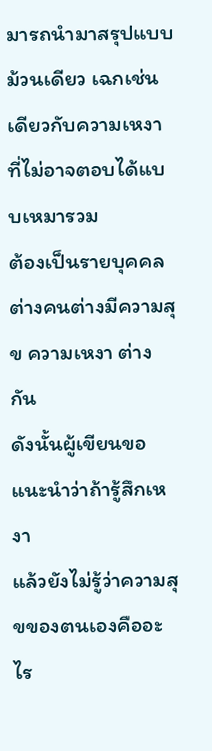มารถนำมาสรุปแบบม้วนเดียว เฉกเช่นเดียวกับความเหงาที่ไม่อาจตอบได้แบบเหมารวม
ต้องเป็นรายบุคคล ต่างคนต่างมีความสุข ความเหงา ต่างกัน
ดังนั้นผู้เขียนขอแนะนำว่าถ้ารู้สึกเหงา
แล้วยังไม่รู้ว่าความสุขของตนเองคืออะไร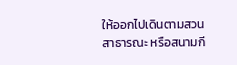ให้ออกไปเดินตามสวนสาธารณะ หรือสนามกี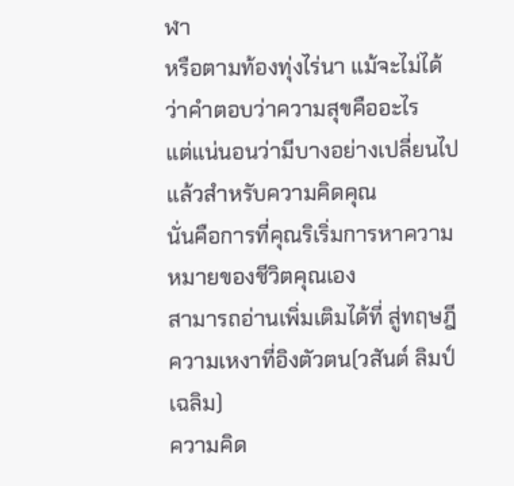ฬา
หรือตามท้องทุ่งไร่นา แม้จะไม่ได้ว่าคำตอบว่าความสุขคืออะไร
แต่แน่นอนว่ามีบางอย่างเปลี่ยนไปแล้วสำหรับความคิดคุณ
นั่นคือการที่คุณริเริ่มการหาความหมายของชีวิตคุณเอง
สามารถอ่านเพิ่มเติมได้ที่ สู่ทฤษฎีความเหงาที่อิงตัวตน(วสันต์ ลิมป์เฉลิม)
ความคิด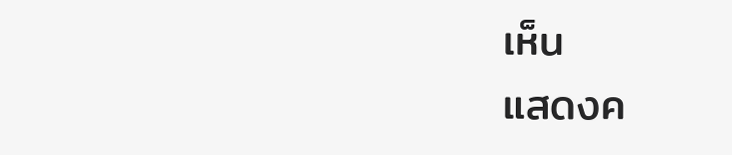เห็น
แสดงค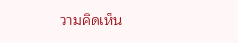วามคิดเห็น